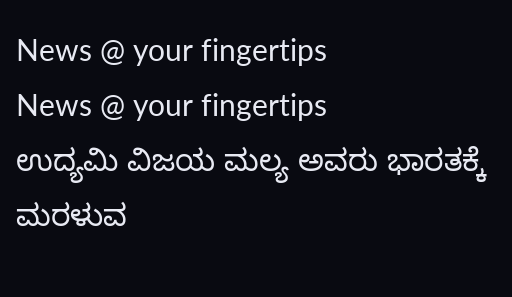News @ your fingertips
News @ your fingertips
ಉದ್ಯಮಿ ವಿಜಯ ಮಲ್ಯ ಅವರು ಭಾರತಕ್ಕೆ ಮರಳುವ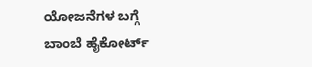ಯೋಜನೆಗಳ ಬಗ್ಗೆ ಬಾಂಬೆ ಹೈಕೋರ್ಟ್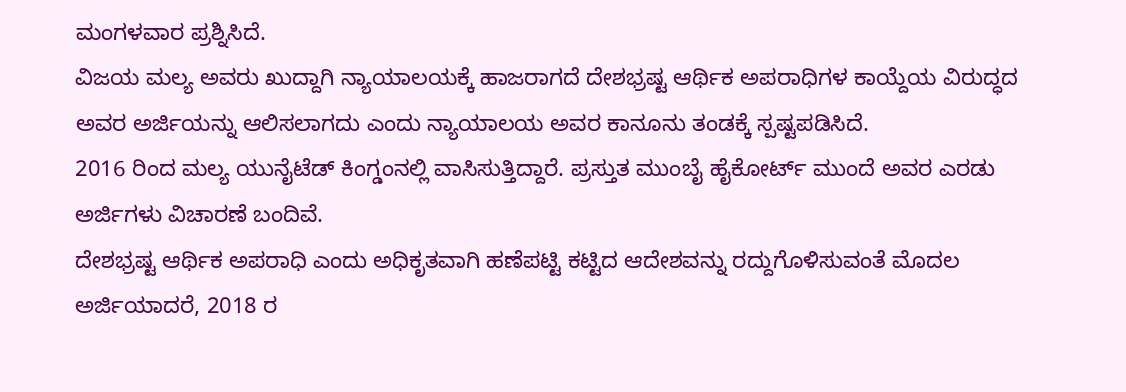ಮಂಗಳವಾರ ಪ್ರಶ್ನಿಸಿದೆ.
ವಿಜಯ ಮಲ್ಯ ಅವರು ಖುದ್ದಾಗಿ ನ್ಯಾಯಾಲಯಕ್ಕೆ ಹಾಜರಾಗದೆ ದೇಶಭ್ರಷ್ಟ ಆರ್ಥಿಕ ಅಪರಾಧಿಗಳ ಕಾಯ್ದೆಯ ವಿರುದ್ಧದ ಅವರ ಅರ್ಜಿಯನ್ನು ಆಲಿಸಲಾಗದು ಎಂದು ನ್ಯಾಯಾಲಯ ಅವರ ಕಾನೂನು ತಂಡಕ್ಕೆ ಸ್ಪಷ್ಟಪಡಿಸಿದೆ.
2016 ರಿಂದ ಮಲ್ಯ ಯುನೈಟೆಡ್ ಕಿಂಗ್ಡಂನಲ್ಲಿ ವಾಸಿಸುತ್ತಿದ್ದಾರೆ. ಪ್ರಸ್ತುತ ಮುಂಬೈ ಹೈಕೋರ್ಟ್ ಮುಂದೆ ಅವರ ಎರಡು ಅರ್ಜಿಗಳು ವಿಚಾರಣೆ ಬಂದಿವೆ.
ದೇಶಭ್ರಷ್ಟ ಆರ್ಥಿಕ ಅಪರಾಧಿ ಎಂದು ಅಧಿಕೃತವಾಗಿ ಹಣೆಪಟ್ಟಿ ಕಟ್ಟಿದ ಆದೇಶವನ್ನು ರದ್ದುಗೊಳಿಸುವಂತೆ ಮೊದಲ ಅರ್ಜಿಯಾದರೆ, 2018 ರ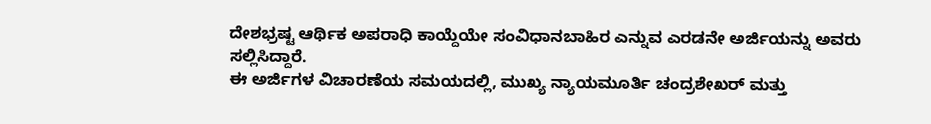ದೇಶಭ್ರಷ್ಟ ಆರ್ಥಿಕ ಅಪರಾಧಿ ಕಾಯ್ದೆಯೇ ಸಂವಿಧಾನಬಾಹಿರ ಎನ್ನುವ ಎರಡನೇ ಅರ್ಜಿಯನ್ನು ಅವರು ಸಲ್ಲಿಸಿದ್ದಾರೆ.
ಈ ಅರ್ಜಿಗಳ ವಿಚಾರಣೆಯ ಸಮಯದಲ್ಲಿ, ಮುಖ್ಯ ನ್ಯಾಯಮೂರ್ತಿ ಚಂದ್ರಶೇಖರ್ ಮತ್ತು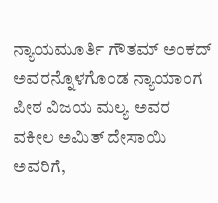ನ್ಯಾಯಮೂರ್ತಿ ಗೌತಮ್ ಅಂಕದ್ ಅವರನ್ನೊಳಗೊಂಡ ನ್ಯಾಯಾಂಗ ಪೀಠ ವಿಜಯ ಮಲ್ಯ ಅವರ ವಕೀಲ ಅಮಿತ್ ದೇಸಾಯಿ ಅವರಿಗೆ,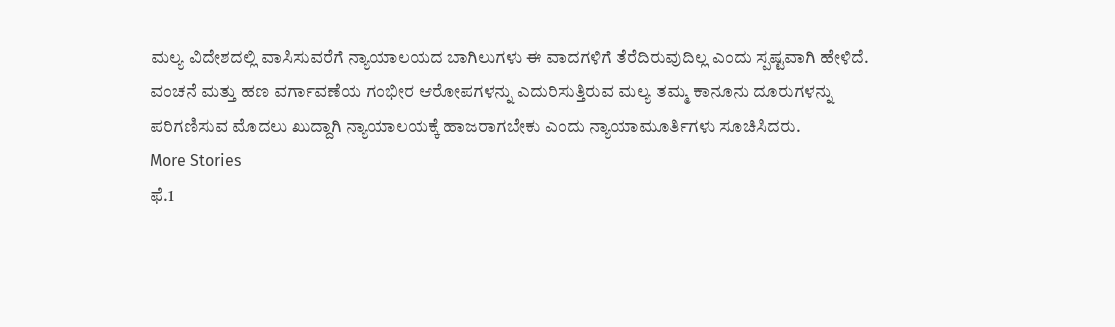ಮಲ್ಯ ವಿದೇಶದಲ್ಲಿ ವಾಸಿಸುವರೆಗೆ ನ್ಯಾಯಾಲಯದ ಬಾಗಿಲುಗಳು ಈ ವಾದಗಳಿಗೆ ತೆರೆದಿರುವುದಿಲ್ಲ ಎಂದು ಸ್ಪಷ್ಟವಾಗಿ ಹೇಳಿದೆ.
ವಂಚನೆ ಮತ್ತು ಹಣ ವರ್ಗಾವಣೆಯ ಗಂಭೀರ ಆರೋಪಗಳನ್ನು ಎದುರಿಸುತ್ತಿರುವ ಮಲ್ಯ ತಮ್ಮ ಕಾನೂನು ದೂರುಗಳನ್ನು ಪರಿಗಣಿಸುವ ಮೊದಲು ಖುದ್ದಾಗಿ ನ್ಯಾಯಾಲಯಕ್ಕೆ ಹಾಜರಾಗಬೇಕು ಎಂದು ನ್ಯಾಯಾಮೂರ್ತಿಗಳು ಸೂಚಿಸಿದರು.
More Stories
ಫೆ.1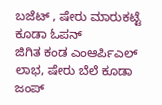ಬಜೆಟ್ , ಷೇರು ಮಾರುಕಟ್ಟೆ ಕೂಡಾ ಓಪನ್
ಜಿಗಿತ ಕಂಡ ಎಂಆರ್ಪಿಎಲ್ ಲಾಭ, ಷೇರು ಬೆಲೆ ಕೂಡಾ ಜಂಪ್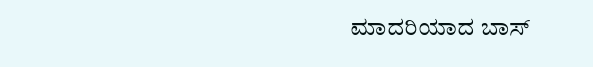ಮಾದರಿಯಾದ ಬಾಸ್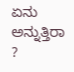ಏನು ಅನ್ನುತ್ತಿರಾ ?